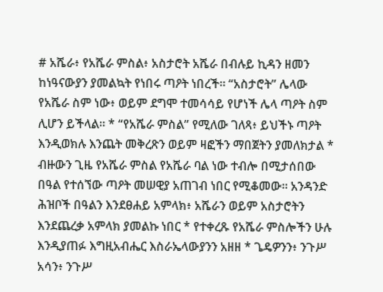# አሼራ፥ የአሼራ ምስል፥ አስታሮት አሼራ በብሉይ ኪዳን ዘመን ከነዓናውያን ያመልኳት የነበሩ ጣዖት ነበረች። “አስታሮት” ሌላው የአሼራ ስም ነው፥ ወይም ደግሞ ተመሳሳይ የሆነች ሌላ ጣዖት ስም ሊሆን ይችላል። * “የአሼራ ምስል” የሚለው ገለጻ፥ ይህችኑ ጣዖት እንዲወክሉ እንጨት መቅረጽን ወይም ዛፎችን ማበጀትን ያመለክታል * ብዙውን ጊዜ የአሼራ ምስል የአሼራ ባል ነው ተብሎ በሚታሰበው በዓል የተሰኘው ጣዖት መሠዊያ አጠገብ ነበር የሚቆመው። አንዳንድ ሕዝቦች በዓልን እንደፀሐይ አምላክ፥ አሼራን ወይም አስታሮትን እንደጨረቃ አምላክ ያመልኩ ነበር * የተቀረጹ የአሼራ ምስሎችን ሁሉ እንዲያጠፉ እግዚአብሔር እስራኤላውያንን አዘዘ * ጌዴዎንን፥ ንጉሥ አሳን፥ ንጉሥ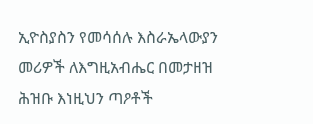ኢዮስያስን የመሳሰሉ እስራኤላውያን መሪዎች ለእግዚአብሔር በመታዘዝ ሕዝቡ እነዚህን ጣዖቶች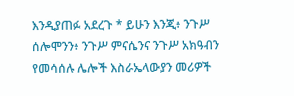እንዲያጠፉ አደረጉ * ይሁን እንጂ፥ ንጉሥ ሰሎሞንን፥ ንጉሥ ምናሴንና ንጉሥ አክዓብን የመሳሰሉ ሌሎች እስራኤላውያን መሪዎች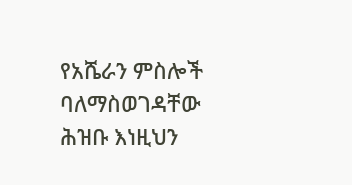የአሼራን ምስሎች ባለማስወገዳቸው ሕዝቡ እነዚህን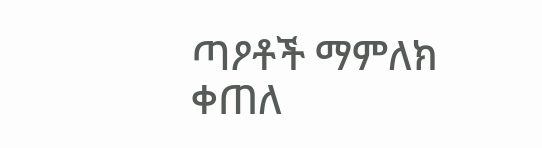ጣዖቶች ማምለክ ቀጠለ